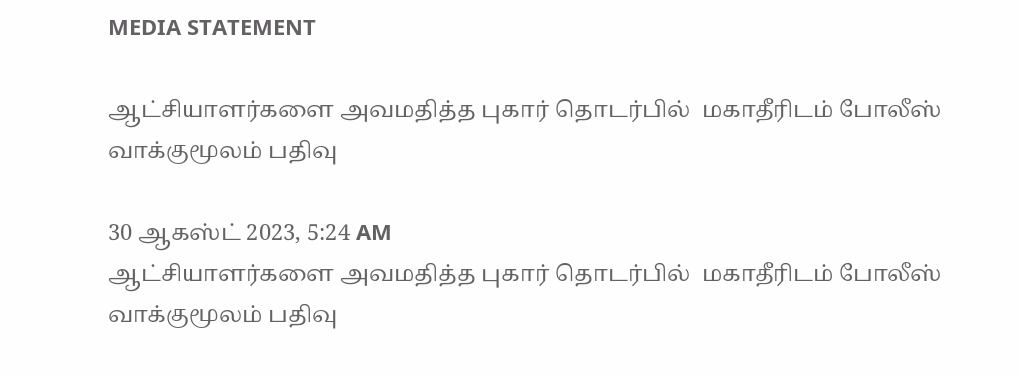MEDIA STATEMENT

ஆட்சியாளர்களை அவமதித்த புகார் தொடர்பில்  மகாதீரிடம் போலீஸ் வாக்குமூலம் பதிவு

30 ஆகஸ்ட் 2023, 5:24 AM
ஆட்சியாளர்களை அவமதித்த புகார் தொடர்பில்  மகாதீரிடம் போலீஸ் வாக்குமூலம் பதிவு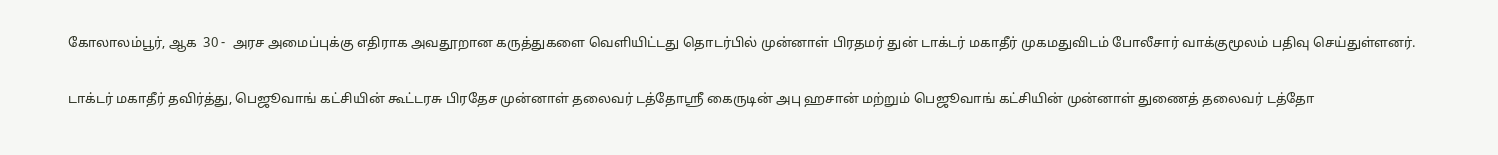கோலாலம்பூர், ஆக  30 -  அரச அமைப்புக்கு எதிராக அவதூறான கருத்துகளை வெளியிட்டது தொடர்பில் முன்னாள் பிரதமர் துன் டாக்டர் மகாதீர் முகமதுவிடம் போலீசார் வாக்குமூலம் பதிவு செய்துள்ளனர்.

டாக்டர் மகாதீர் தவிர்த்து, பெஜூவாங் கட்சியின் கூட்டரசு பிரதேச முன்னாள் தலைவர் டத்தோஸ்ரீ கைருடின் அபு ஹசான் மற்றும் பெஜூவாங் கட்சியின் முன்னாள் துணைத் தலைவர் டத்தோ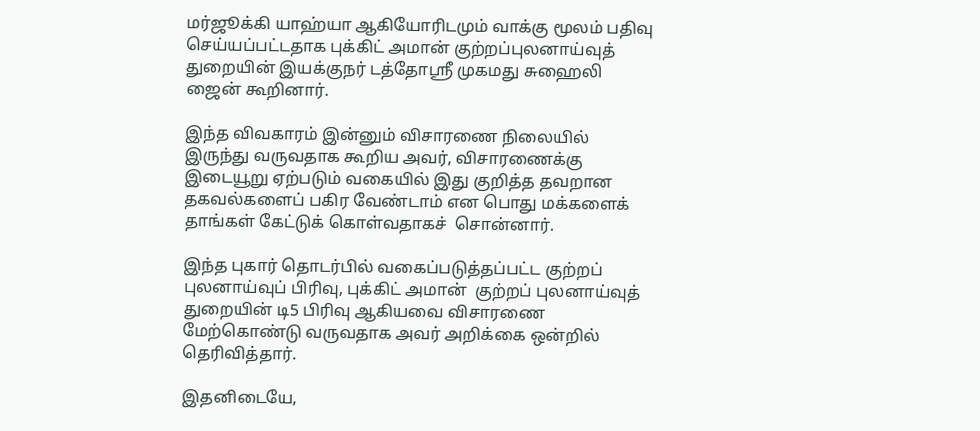மர்ஜூக்கி யாஹ்யா ஆகியோரிடமும் வாக்கு மூலம் பதிவு செய்யப்பட்டதாக புக்கிட் அமான் குற்றப்புலனாய்வுத் துறையின் இயக்குநர் டத்தோஸ்ரீ முகமது சுஹைலி ஜைன் கூறினார்.

இந்த விவகாரம் இன்னும் விசாரணை நிலையில் இருந்து வருவதாக கூறிய அவர், விசாரணைக்கு இடையூறு ஏற்படும் வகையில் இது குறித்த தவறான தகவல்களைப் பகிர வேண்டாம் என பொது மக்களைக்  தாங்கள் கேட்டுக் கொள்வதாகச்  சொன்னார்.

இந்த புகார் தொடர்பில் வகைப்படுத்தப்பட்ட குற்றப் புலனாய்வுப் பிரிவு, புக்கிட் அமான்  குற்றப் புலனாய்வுத்  துறையின் டி5 பிரிவு ஆகியவை விசாரணை மேற்கொண்டு வருவதாக அவர் அறிக்கை ஒன்றில் தெரிவித்தார்.

இதனிடையே,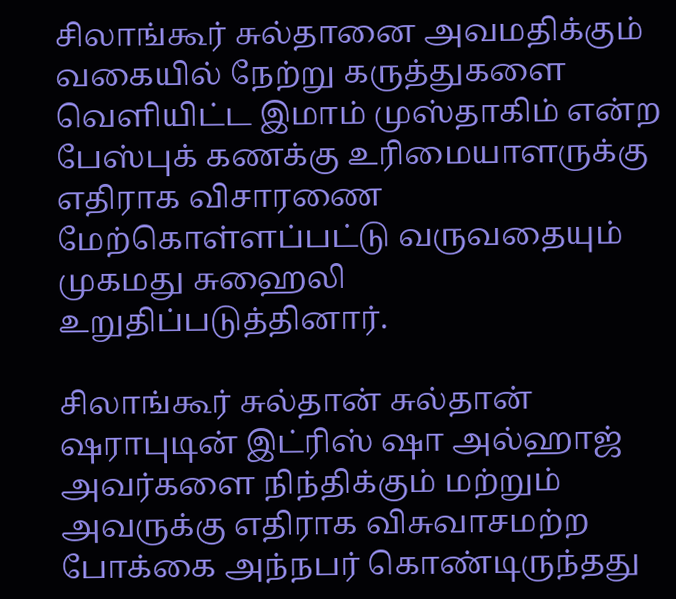சிலாங்கூர் சுல்தானை அவமதிக்கும் வகையில் நேற்று கருத்துகளை வெளியிட்ட இமாம் முஸ்தாகிம் என்ற பேஸ்புக் கணக்கு உரிமையாளருக்கு எதிராக விசாரணை மேற்கொள்ளப்பட்டு வருவதையும் முகமது சுஹைலி உறுதிப்படுத்தினார்.

சிலாங்கூர் சுல்தான் சுல்தான் ஷராபுடின் இட்ரிஸ் ஷா அல்ஹாஜ் அவர்களை நிந்திக்கும் மற்றும் அவருக்கு எதிராக விசுவாசமற்ற  போக்கை அந்நபர் கொண்டிருந்தது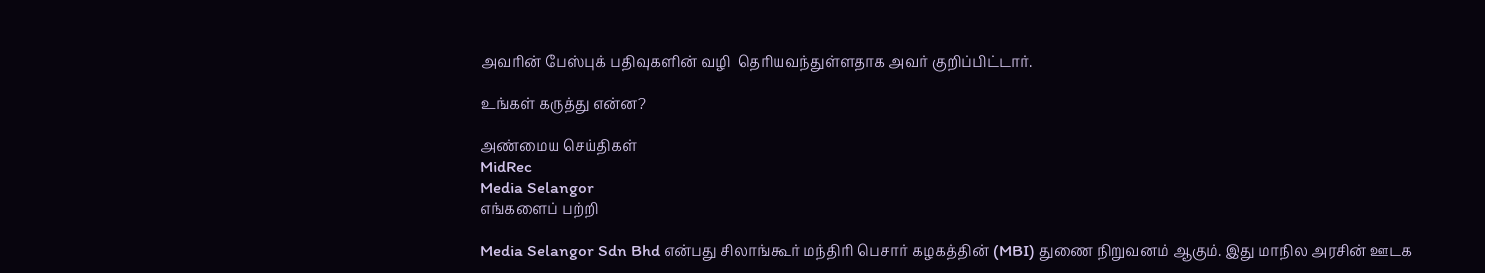அவரின் பேஸ்புக் பதிவுகளின் வழி  தெரியவந்துள்ளதாக அவர் குறிப்பிட்டார்.

உங்கள் கருத்து என்ன?

அண்மைய செய்திகள்
MidRec
Media Selangor
எங்களைப் பற்றி

Media Selangor Sdn Bhd என்பது சிலாங்கூர் மந்திரி பெசார் கழகத்தின் (MBI) துணை நிறுவனம் ஆகும். இது மாநில அரசின் ஊடக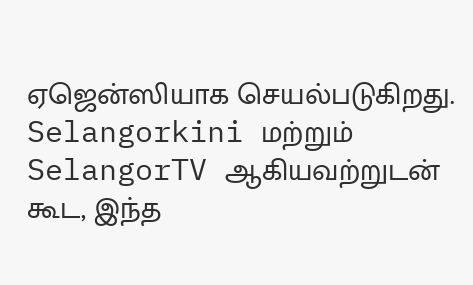ஏஜென்ஸியாக செயல்படுகிறது. Selangorkini மற்றும் SelangorTV ஆகியவற்றுடன் கூட, இந்த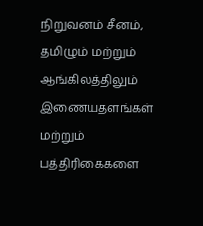நிறுவனம் சீனம், தமிழும் மற்றும் ஆங்கிலத்திலும் இணையதளங்கள் மற்றும் பத்திரிகைகளை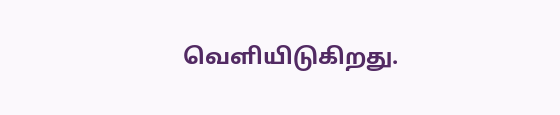வெளியிடுகிறது.